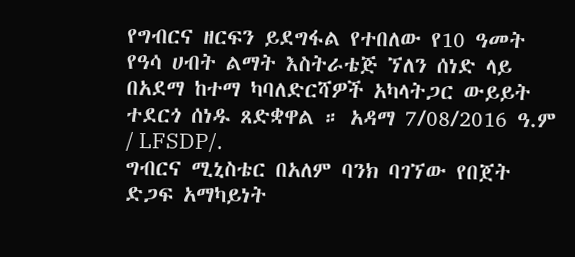የግብርና ዘርፍን ይደግፋል የተበለው የ10 ዓመት የዓሳ ሀብት ልማት እስትራቴጅ ኘለን ሰነድ ላይ በአደማ ከተማ ካባለድርሻዎች አካላትጋር ውይይት ተደርጎ ሰነዱ ጸድቋዋል ። አዳማ 7/08/2016 ዓ.ም / LFSDP/.
ግብርና ሚኒስቴር በአለም ባንክ ባገኘው የበጀት ድጋፍ አማካይነት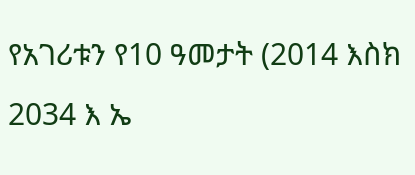የአገሪቱን የ10 ዓመታት (2014 እስክ 2034 እ ኤ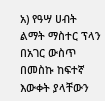አ) የዓሣ ሀብት ልማት ማስተር ፕላን በአገር ውስጥ በመስኩ ከፍተኛ እውቀት ያላቸውን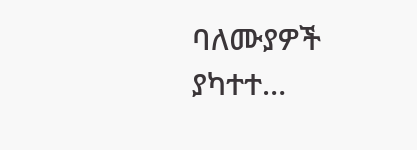ባለሙያዎች ያካተተ…